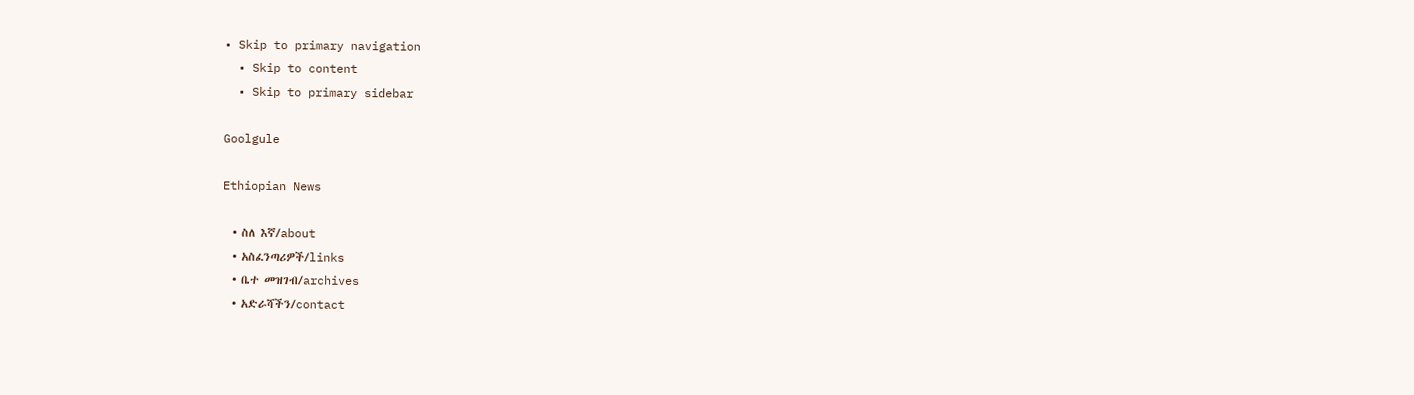• Skip to primary navigation
  • Skip to content
  • Skip to primary sidebar

Goolgule

Ethiopian News

  • ስለ እኛ/about
  • አስፈንጣሪዎች/links
  • ቤተ መዝገብ/archives
  • አድራሻችን/contact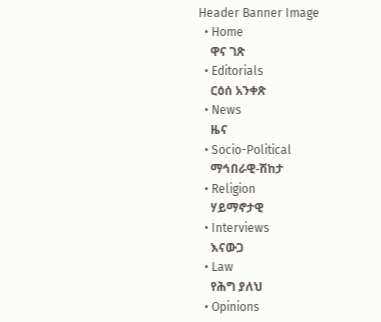Header Banner Image
  • Home
    ዋና ገጽ
  • Editorials
    ርዕሰ አንቀጽ
  • News
    ዜና
  • Socio-Political
    ማኅበራዊ-ሽከታ
  • Religion
    ሃይማኖታዊ
  • Interviews
    እናውጋ
  • Law
    የሕግ ያለህ
  • Opinions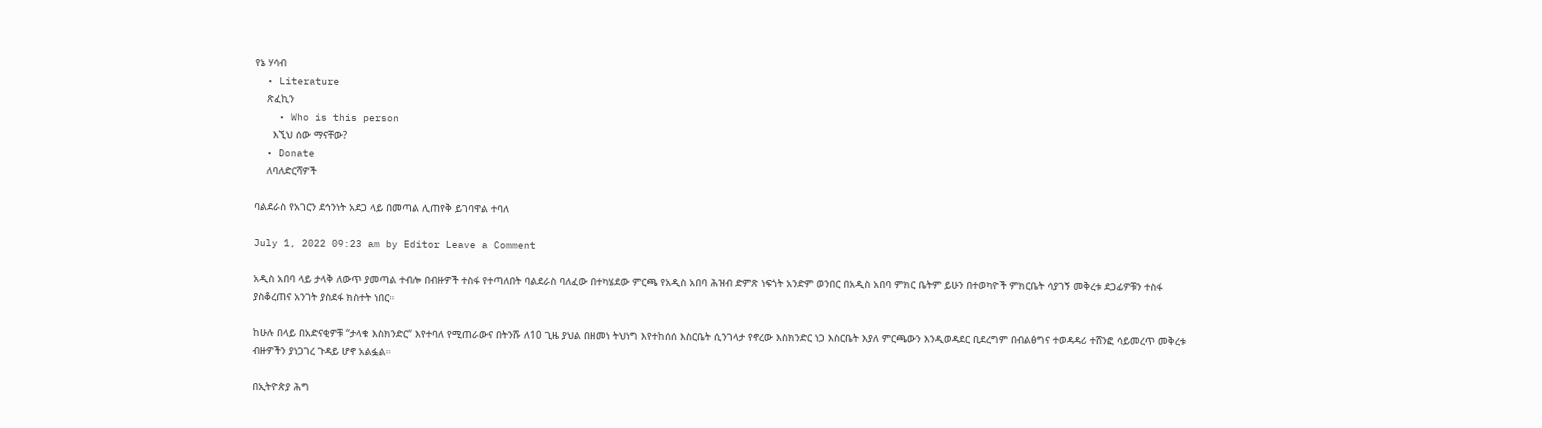የኔ ሃሳብ
  • Literature
    ጽፈኪን
    • Who is this person
      እኚህ ሰው ማናቸው?
  • Donate
    ለባለድርሻዎች

ባልደራስ የአገርን ደኅንነት አደጋ ላይ በመጣል ሊጠየቅ ይገባዋል ተባለ

July 1, 2022 09:23 am by Editor Leave a Comment

አዲስ አበባ ላይ ታላቅ ለውጥ ያመጣል ተብሎ በብዙዎች ተስፋ የተጣለበት ባልደራስ ባለፈው በተካሄደው ምርጫ የአዲስ አበባ ሕዝብ ድምጽ ነፍጎት አንድም ወንበር በአዲስ አበባ ምክር ቤትም ይሁን በተወካዮች ምክርቤት ሳያገኝ መቅረቱ ደጋፊዎቹን ተስፋ ያስቆረጠና አንገት ያስደፋ ክስተት ነበር።

ከሁሉ በላይ በአድናቂዎቹ “ታላቁ እስክንድር“ እየተባለ የሚጠራውና በትንሹ ለ10 ጊዜ ያህል በዘመነ ትህነግ እየተከሰሰ እስርቤት ሲንገላታ የኖረው እስክንድር ነጋ እስርቤት እያለ ምርጫውን እንዲወዳደር ቢደረግም በብልፅግና ተወዳዳሪ ተሸንፎ ሳይመረጥ መቅረቱ ብዙዎችን ያነጋገረ ጉዳይ ሆኖ አልፏል።

በኢትዮጵያ ሕግ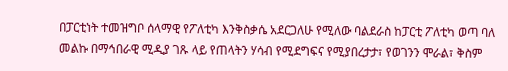በፓርቲነት ተመዝግቦ ሰላማዊ የፖለቲካ እንቅስቃሴ አደርጋለሁ የሚለው ባልደራስ ከፓርቲ ፖለቲካ ወጣ ባለ መልኩ በማኅበራዊ ሚዲያ ገጹ ላይ የጠላትን ሃሳብ የሚደግፍና የሚያበረታታ፣ የወገንን ሞራል፣ ቅስም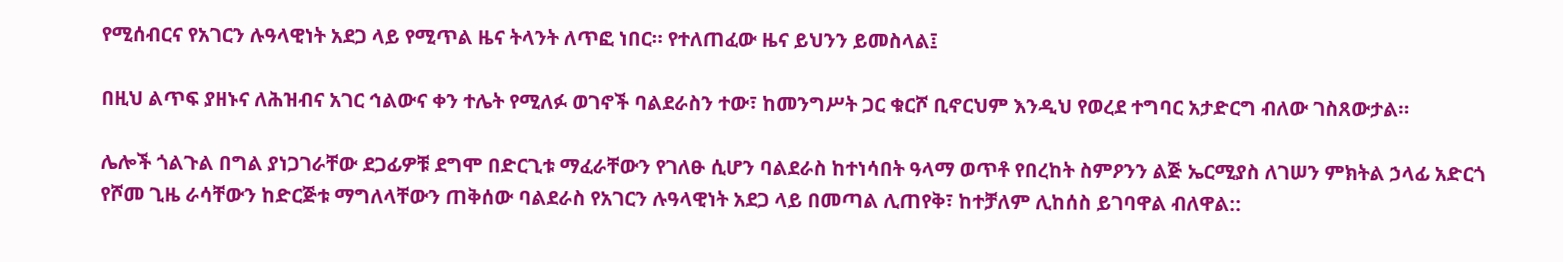የሚሰብርና የአገርን ሉዓላዊነት አደጋ ላይ የሚጥል ዜና ትላንት ለጥፎ ነበር። የተለጠፈው ዜና ይህንን ይመስላል፤

በዚህ ልጥፍ ያዘኑና ለሕዝብና አገር ኅልውና ቀን ተሌት የሚለፉ ወገኖች ባልደራስን ተው፣ ከመንግሥት ጋር ቁርሾ ቢኖርህም እንዲህ የወረደ ተግባር አታድርግ ብለው ገስጸውታል።

ሌሎች ጎልጉል በግል ያነጋገራቸው ደጋፊዎቹ ደግሞ በድርጊቱ ማፈራቸውን የገለፁ ሲሆን ባልደራስ ከተነሳበት ዓላማ ወጥቶ የበረከት ስምዖንን ልጅ ኤርሚያስ ለገሠን ምክትል ኃላፊ አድርጎ የሾመ ጊዜ ራሳቸውን ከድርጅቱ ማግለላቸውን ጠቅሰው ባልደራስ የአገርን ሉዓላዊነት አደጋ ላይ በመጣል ሊጠየቅ፣ ከተቻለም ሊከሰስ ይገባዋል ብለዋል::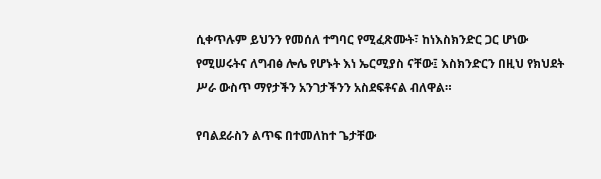ሲቀጥሉም ይህንን የመሰለ ተግባር የሚፈጽሙት፣ ከነእስክንድር ጋር ሆነው የሚሠሩትና ለግብፅ ሎሌ የሆኑት እነ ኤርሚያስ ናቸው፤ እስክንድርን በዚህ የክህደት ሥራ ውስጥ ማየታችን አንገታችንን አስደፍቶናል ብለዋል።

የባልደራስን ልጥፍ በተመለከተ ጌታቸው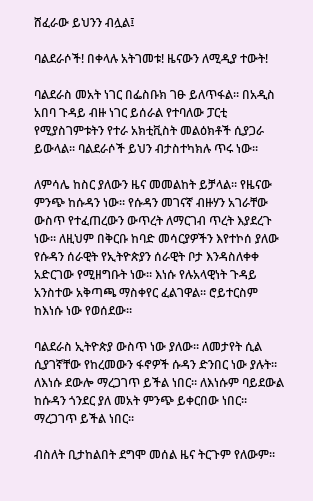ሸፈራው ይህንን ብሏል፤

ባልደራሶች! በቀላሉ አትገመቱ! ዜናውን ለሚዲያ ተውት!

ባልደራስ መአት ነገር በፌስቡክ ገፁ ይለጥፋል። በአዲስ አበባ ጉዳይ ብዙ ነገር ይሰራል የተባለው ፓርቲ የሚያስገምቱትን የተራ አክቲቪስት መልዕክቶች ሲያጋራ ይውላል። ባልደራሶች ይህን ብታስተካክሉ ጥሩ ነው።

ለምሳሌ ከስር ያለውን ዜና መመልከት ይቻላል። የዜናው ምንጭ ከሱዳን ነው። የሱዳን መገናኛ ብዙሃን አገራቸው ውስጥ የተፈጠረውን ውጥረት ለማርገብ ጥረት እያደረጉ ነው። ለዚህም በቅርቡ ከባድ መሳርያዎችን እየተኮሰ ያለው የሱዳን ሰራዊት የኢትዮጵያን ሰራዊት ቦታ እንዳስለቀቀ አድርገው የሚዘግቡት ነው። እነሱ የሉአላዊነት ጉዳይ አንስተው አቅጣጫ ማስቀየር ፈልገዋል። ሮይተርስም ከእነሱ ነው የወሰደው።

ባልደራስ ኢትዮጵያ ውስጥ ነው ያለው። ለመታየት ሲል ሲያገኛቸው የከረመውን ፋኖዎች ሱዳን ድንበር ነው ያሉት። ለእነሱ ደውሎ ማረጋገጥ ይችል ነበር። ለእነሱም ባይደውል ከሱዳን ጎንደር ያለ መአት ምንጭ ይቀርበው ነበር። ማረጋገጥ ይችል ነበር።

ብስለት ቢታከልበት ደግሞ መሰል ዜና ትርጉም የለውም።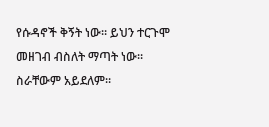የሱዳኖች ቅኝት ነው። ይህን ተርጉሞ መዘገብ ብስለት ማጣት ነው። ስራቸውም አይደለም።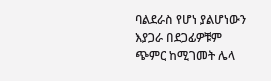ባልደራስ የሆነ ያልሆነውን እያጋራ በደጋፊዎቹም ጭምር ከሚገመት ሌላ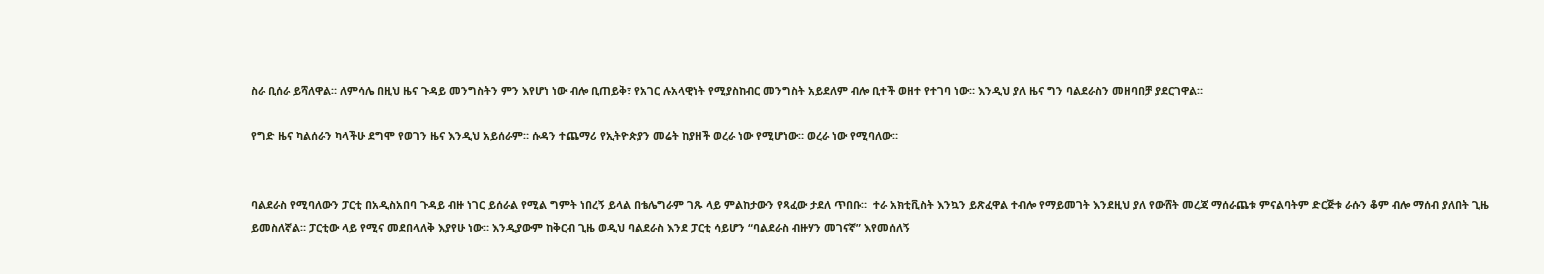ስራ ቢሰራ ይሻለዋል። ለምሳሌ በዚህ ዜና ጉዳይ መንግስትን ምን እየሆነ ነው ብሎ ቢጠይቅ፣ የአገር ሉአላዊነት የሚያስከብር መንግስት አይደለም ብሎ ቢተች ወዘተ የተገባ ነው። እንዲህ ያለ ዜና ግን ባልደራስን መዘባበቻ ያደርገዋል።

የግድ ዜና ካልሰራን ካላችሁ ደግሞ የወገን ዜና እንዲህ አይሰራም። ሱዳን ተጨማሪ የኢትዮጵያን መሬት ከያዘች ወረራ ነው የሚሆነው። ወረራ ነው የሚባለው።


ባልደራስ የሚባለውን ፓርቲ በአዲስአበባ ጉዳይ ብዙ ነገር ይሰራል የሚል ግምት ነበረኝ ይላል በቴሌግራም ገጹ ላይ ምልከታውን የጻፈው ታደለ ጥበቡ።  ተራ አክቲቪስት እንኳን ይጽፈዋል ተብሎ የማይመገት እንደዚህ ያለ የውሸት መረጃ ማሰራጨቱ ምናልባትም ድርጅቱ ራሱን ቆም ብሎ ማሰብ ያለበት ጊዜ ይመስለኛል። ፓርቲው ላይ የሚና መደበላለቅ እያየሁ ነው። እንዲያውም ከቅርብ ጊዜ ወዲህ ባልደራስ እንደ ፓርቲ ሳይሆን “ባልደራስ ብዙሃን መገናኛ” እየመሰለኝ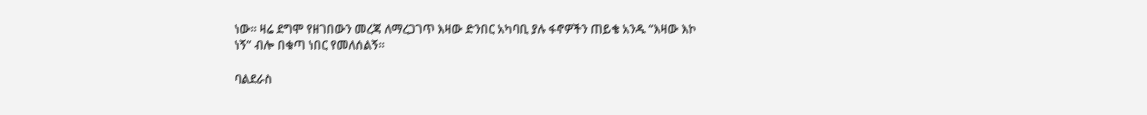ነው። ዛሬ ደግሞ የዘገበውን መረጃ ለማረጋገጥ እዛው ድንበር አካባቢ ያሉ ፋኖዎችን ጠይቄ አንዱ “እዛው እኮ ነኝ” ብሎ በቁጣ ነበር የመለሰልኝ።

ባልደራስ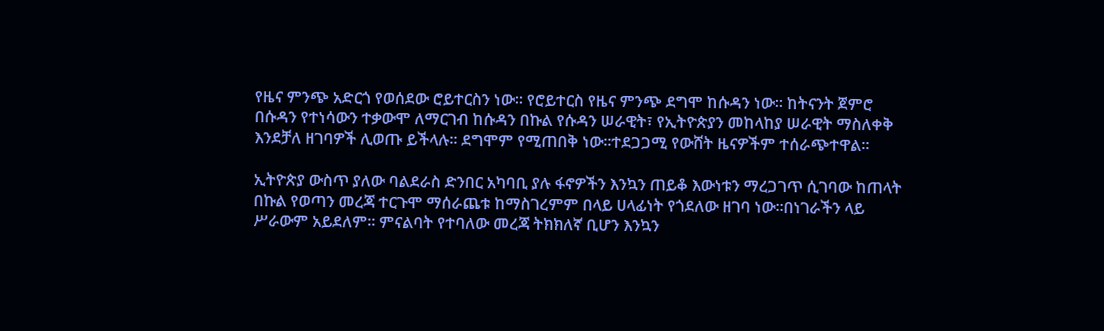የዜና ምንጭ አድርጎ የወሰደው ሮይተርስን ነው። የሮይተርስ የዜና ምንጭ ደግሞ ከሱዳን ነው። ከትናንት ጀምሮ በሱዳን የተነሳውን ተቃውሞ ለማርገብ ከሱዳን በኩል የሱዳን ሠራዊት፣ የኢትዮጵያን መከላከያ ሠራዊት ማስለቀቅ እንደቻለ ዘገባዎች ሊወጡ ይችላሉ። ደግሞም የሚጠበቅ ነው።ተደጋጋሚ የውሸት ዜናዎችም ተሰራጭተዋል።

ኢትዮጵያ ውስጥ ያለው ባልደራስ ድንበር አካባቢ ያሉ ፋኖዎችን እንኳን ጠይቆ እውነቱን ማረጋገጥ ሲገባው ከጠላት በኩል የወጣን መረጃ ተርጉሞ ማሰራጨቱ ከማስገረምም በላይ ሀላፊነት የጎደለው ዘገባ ነው።በነገራችን ላይ ሥራውም አይደለም። ምናልባት የተባለው መረጃ ትክክለኛ ቢሆን እንኳን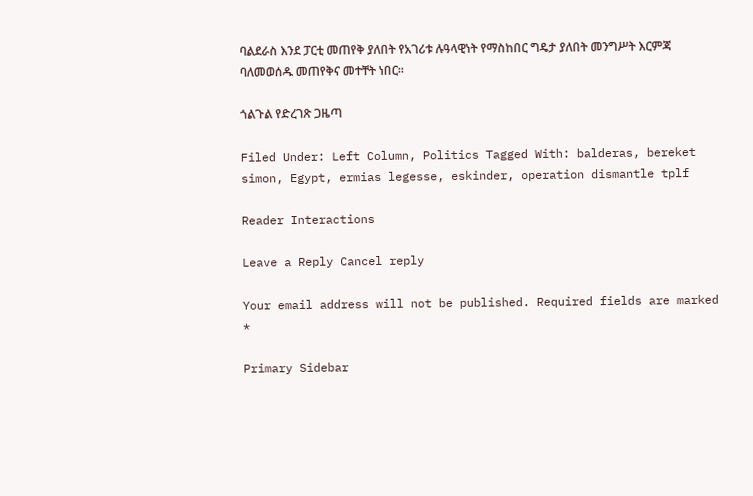ባልደራስ እንደ ፓርቲ መጠየቅ ያለበት የአገሪቱ ሉዓላዊነት የማስከበር ግዴታ ያለበት መንግሥት እርምጃ ባለመወሰዱ መጠየቅና መተቸት ነበር።

ጎልጉል የድረገጽ ጋዜጣ

Filed Under: Left Column, Politics Tagged With: balderas, bereket simon, Egypt, ermias legesse, eskinder, operation dismantle tplf

Reader Interactions

Leave a Reply Cancel reply

Your email address will not be published. Required fields are marked *

Primary Sidebar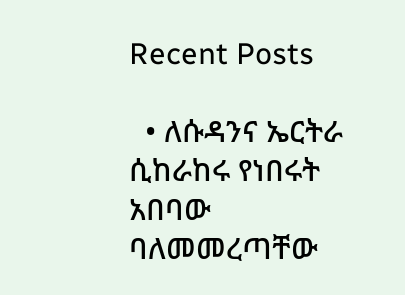Recent Posts

  • ለሱዳንና ኤርትራ ሲከራከሩ የነበሩት አበባው ባለመመረጣቸው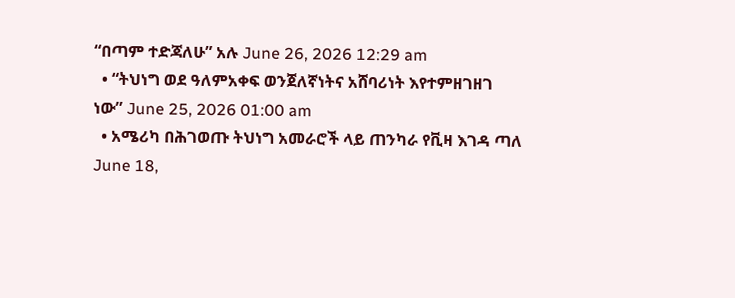“በጣም ተድጃለሁ” አሉ June 26, 2026 12:29 am
  • “ትህነግ ወደ ዓለምአቀፍ ወንጀለኛነትና አሸባሪነት እየተምዘገዘገ ነው” June 25, 2026 01:00 am
  • አሜሪካ በሕገወጡ ትህነግ አመራሮች ላይ ጠንካራ የቪዛ እገዳ ጣለ June 18,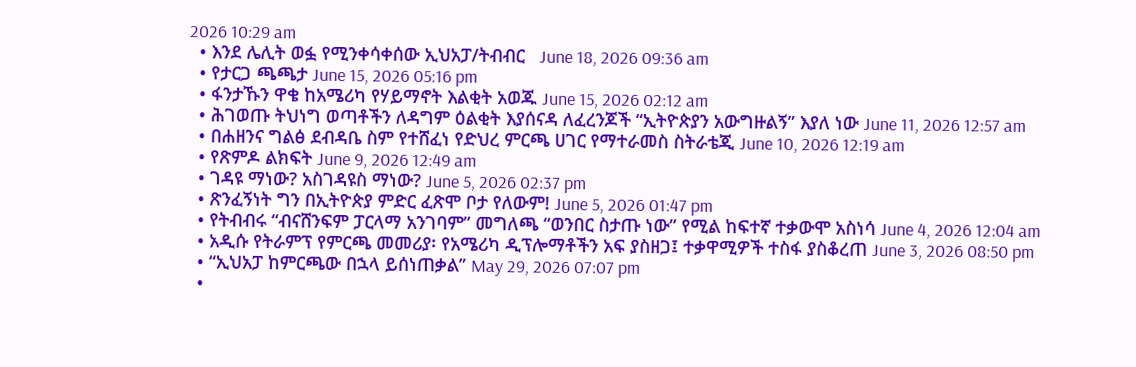2026 10:29 am
  • እንደ ሌሊት ወፏ የሚንቀሳቀሰው ኢህአፓ/ትብብር   June 18, 2026 09:36 am
  • የታርጋ ጫጫታ June 15, 2026 05:16 pm
  • ፋንታኹን ዋቄ ከአሜሪካ የሃይማኖት እልቂት አወጁ June 15, 2026 02:12 am
  • ሕገወጡ ትህነግ ወጣቶችን ለዳግም ዕልቂት እያሰናዳ ለፈረንጆች “ኢትዮጵያን አውግዙልኝ” እያለ ነው June 11, 2026 12:57 am
  • በሐዘንና ግልፅ ደብዳቤ ስም የተሸፈነ የድህረ ምርጫ ሀገር የማተራመስ ስትራቴጂ June 10, 2026 12:19 am
  • የጽምዶ ልክፍት June 9, 2026 12:49 am
  • ገዳዩ ማነው? አስገዳዩስ ማነው? June 5, 2026 02:37 pm
  • ጽንፈኝነት ግን በኢትዮጵያ ምድር ፈጽሞ ቦታ የለውም! June 5, 2026 01:47 pm
  • የትብብሩ “ብናሸንፍም ፓርላማ አንገባም” መግለጫ “ወንበር ስታጡ ነው” የሚል ከፍተኛ ተቃውሞ አስነሳ June 4, 2026 12:04 am
  • አዲሱ የትራምፕ የምርጫ መመሪያ፡ የአሜሪካ ዲፕሎማቶችን አፍ ያስዘጋ፤ ተቃዋሚዎች ተስፋ ያስቆረጠ June 3, 2026 08:50 pm
  • “ኢህአፓ ከምርጫው በኋላ ይሰነጠቃል” May 29, 2026 07:07 pm
  •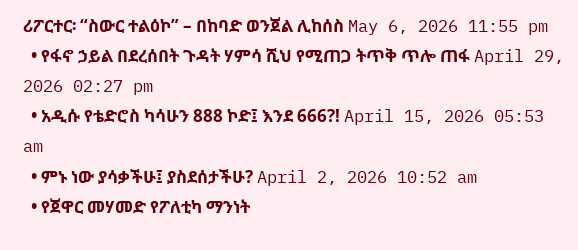ሪፖርተር፡ “ስውር ተልዕኮ” – በከባድ ወንጀል ሊከሰስ May 6, 2026 11:55 pm
  • የፋኖ ኃይል በደረሰበት ጉዳት ሃምሳ ሺህ የሚጠጋ ትጥቅ ጥሎ ጠፋ April 29, 2026 02:27 pm
  • አዲሱ የቴድሮስ ካሳሁን 888 ኮድ፤ እንደ 666?! April 15, 2026 05:53 am
  • ምኑ ነው ያሳቃችሁ፤ ያስደሰታችሁ? April 2, 2026 10:52 am
  • የጀዋር መሃመድ የፖለቲካ ማንነት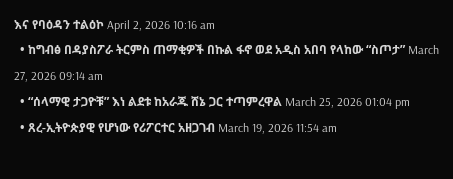እና የባዕዳን ተልዕኮ April 2, 2026 10:16 am
  • ከግብፅ በዳያስፖራ ትርምስ ጠማቂዎች በኩል ፋኖ ወደ አዲስ አበባ የላከው “ስጦታ” March 27, 2026 09:14 am
  • “ሰላማዊ ታጋዮቹ” እነ ልደቱ ከአራጁ ሸኔ ጋር ተጣምረዋል March 25, 2026 01:04 pm
  • ጸረ-ኢትዮጵያዊ የሆነው የሪፖርተር አዘጋገብ March 19, 2026 11:54 am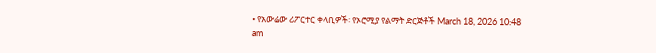• የአውሬው ሪፖርተር ቀላቢዎች፡ የኦሮሚያ የልማት ድርጅቶች March 18, 2026 10:48 am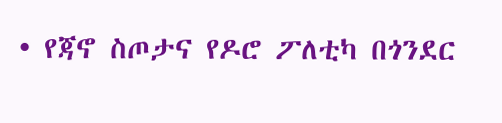• የጃኖ ስጦታና የዶሮ ፖለቲካ በጎንደር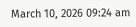March 10, 2026 09:24 am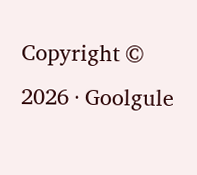Copyright © 2026 · Goolgule